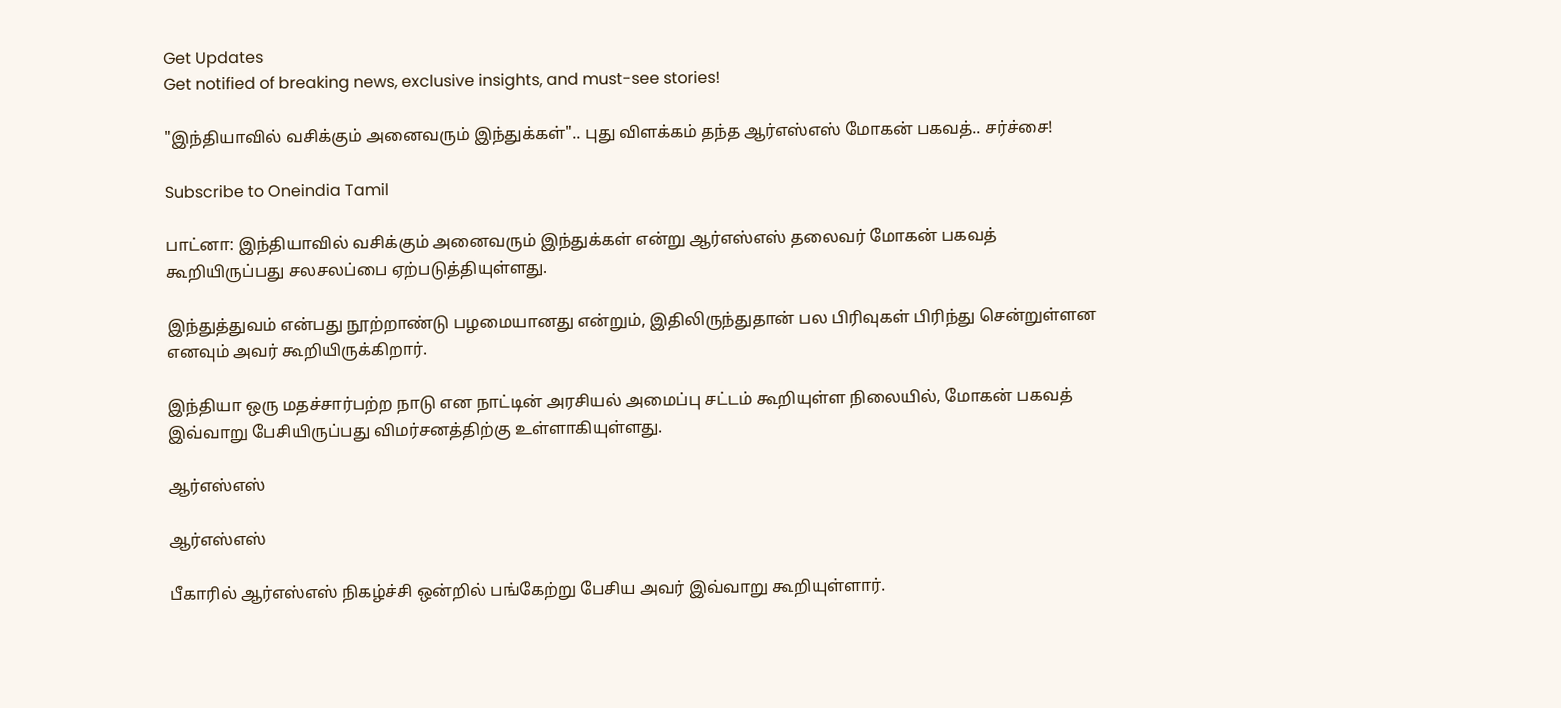Get Updates
Get notified of breaking news, exclusive insights, and must-see stories!

"இந்தியாவில் வசிக்கும் அனைவரும் இந்துக்கள்".. புது விளக்கம் தந்த ஆர்எஸ்எஸ் மோகன் பகவத்.. சர்ச்சை!

Subscribe to Oneindia Tamil

பாட்னா: இந்தியாவில் வசிக்கும் அனைவரும் இந்துக்கள் என்று ஆர்எஸ்எஸ் தலைவர் மோகன் பகவத் கூறியிருப்பது சலசலப்பை ஏற்படுத்தியுள்ளது.

இந்துத்துவம் என்பது நூற்றாண்டு பழமையானது என்றும், இதிலிருந்துதான் பல பிரிவுகள் பிரிந்து சென்றுள்ளன எனவும் அவர் கூறியிருக்கிறார்.

இந்தியா ஒரு மதச்சார்பற்ற நாடு என நாட்டின் அரசியல் அமைப்பு சட்டம் கூறியுள்ள நிலையில், மோகன் பகவத் இவ்வாறு பேசியிருப்பது விமர்சனத்திற்கு உள்ளாகியுள்ளது.

ஆர்எஸ்எஸ்

ஆர்எஸ்எஸ்

பீகாரில் ஆர்எஸ்எஸ் நிகழ்ச்சி ஒன்றில் பங்கேற்று பேசிய அவர் இவ்வாறு கூறியுள்ளார்.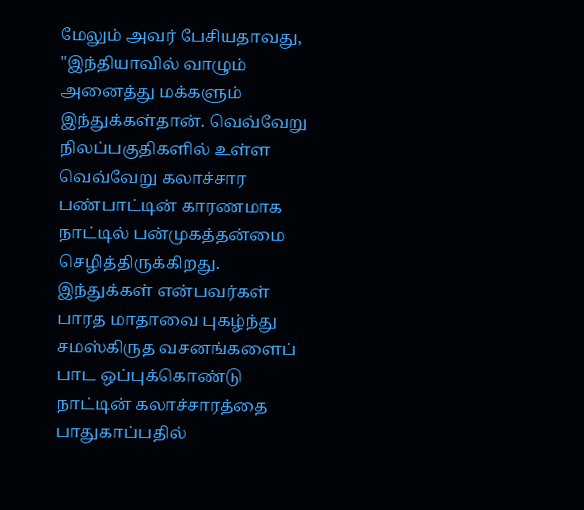மேலும் அவர் பேசியதாவது, "இந்தியாவில் வாழும் அனைத்து மக்களும் இந்துக்கள்தான். வெவ்வேறு நிலப்பகுதிகளில் உள்ள வெவ்வேறு கலாச்சார பண்பாட்டின் காரணமாக நாட்டில் பன்முகத்தன்மை செழித்திருக்கிறது. இந்துக்கள் என்பவர்கள் பாரத மாதாவை புகழ்ந்து சமஸ்கிருத வசனங்களைப் பாட ஒப்புக்கொண்டு நாட்டின் கலாச்சாரத்தை பாதுகாப்பதில்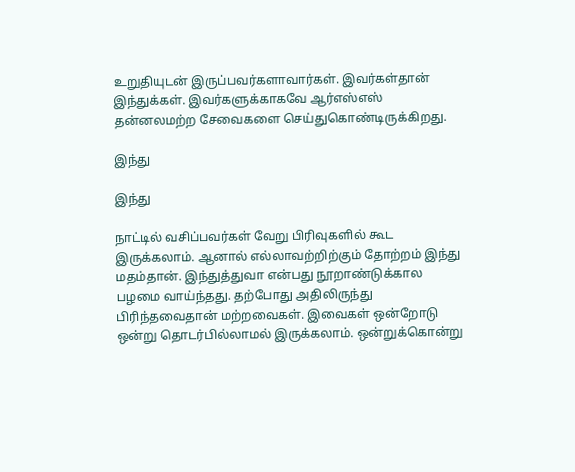உறுதியுடன் இருப்பவர்களாவார்கள். இவர்கள்தான் இந்துக்கள். இவர்களுக்காகவே ஆர்எஸ்எஸ் தன்னலமற்ற சேவைகளை செய்துகொண்டிருக்கிறது.

இந்து

இந்து

நாட்டில் வசிப்பவர்கள் வேறு பிரிவுகளில் கூட இருக்கலாம். ஆனால் எல்லாவற்றிற்கும் தோற்றம் இந்து மதம்தான். இந்துத்துவா என்பது நூறாண்டுக்கால பழமை வாய்ந்தது. தற்போது அதிலிருந்து பிரிந்தவைதான் மற்றவைகள். இவைகள் ஒன்றோடு ஒன்று தொடர்பில்லாமல் இருக்கலாம். ஒன்றுக்கொன்று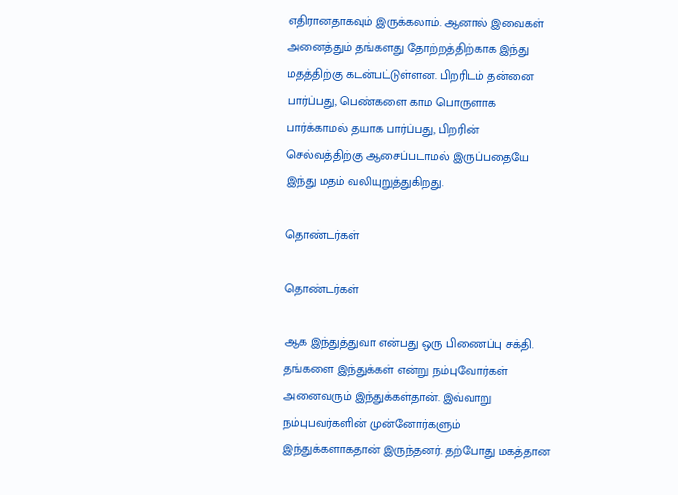எதிரானதாகவும் இருக்கலாம். ஆனால் இவைகள் அனைத்தும் தங்களது தோற்றத்திற்காக இந்து மதத்திற்கு கடன்பட்டுள்ளன. பிறரிடம் தன்னை பார்ப்பது, பெண்களை காம பொருளாக பார்க்காமல் தயாக பார்ப்பது, பிறரின் செல்வத்திற்கு ஆசைப்படாமல் இருப்பதையே இந்து மதம் வலியுறுத்துகிறது.

தொண்டர்கள்

தொண்டர்கள்

ஆக இந்துத்துவா என்பது ஒரு பிணைப்பு சக்தி. தங்களை இந்துக்கள் என்று நம்புவோர்கள் அனைவரும் இந்துக்கள்தான். இவ்வாறு நம்புபவர்களின் முன்னோர்களும் இந்துக்களாகதான் இருந்தனர். தற்போது மகத்தான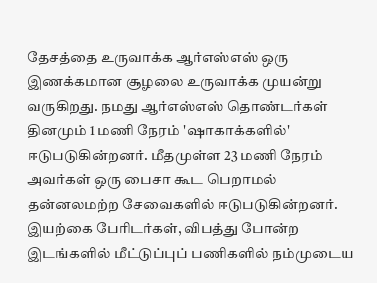தேசத்தை உருவாக்க ஆர்எஸ்எஸ் ஒரு இணக்கமான சூழலை உருவாக்க முயன்று வருகிறது. நமது ஆர்எஸ்எஸ் தொண்டர்கள் தினமும் 1 மணி நேரம் 'ஷாகாக்களில்' ஈடுபடுகின்றனர். மீதமுள்ள 23 மணி நேரம் அவர்கள் ஒரு பைசா கூட பெறாமல் தன்னலமற்ற சேவைகளில் ஈடுபடுகின்றனர். இயற்கை பேரிடர்கள், விபத்து போன்ற இடங்களில் மீட்டுப்புப் பணிகளில் நம்முடைய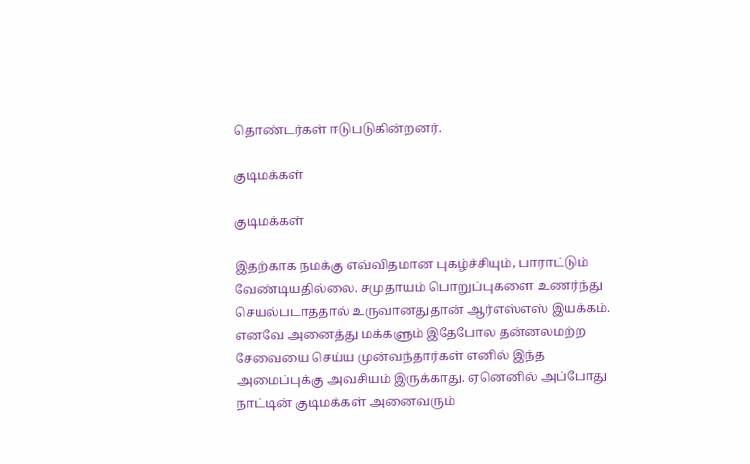தொண்டர்கள் ஈடுபடுகின்றனர்.

குடிமக்கள்

குடிமக்கள்

இதற்காக நமக்கு எவ்விதமான புகழ்ச்சியும், பாராட்டும் வேண்டியதில்லை. சமுதாயம் பொறுப்புகளை உணர்ந்து செயல்படாததால் உருவானதுதான் ஆர்எஸ்எஸ் இயக்கம். எனவே அனைத்து மக்களும் இதேபோல தன்னலமற்ற சேவையை செய்ய முன்வந்தார்கள் எனில் இந்த அமைப்புக்கு அவசியம் இருக்காது. ஏனெனில் அப்போது நாட்டின் குடிமக்கள் அனைவரும்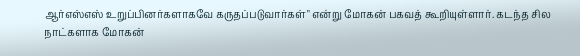ஆர்எஸ்எஸ் உறுப்பினர்களாகவே கருதப்படுவார்கள்" என்று மோகன் பகவத் கூறியுள்ளார். கடந்த சில நாட்களாக மோகன்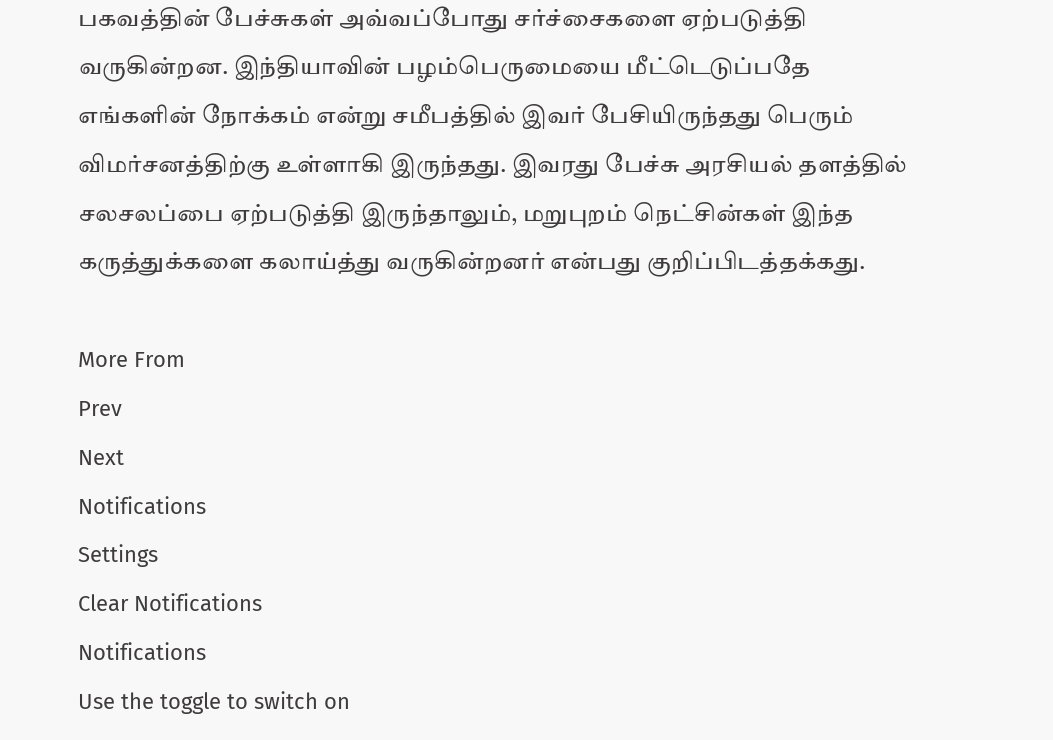பகவத்தின் பேச்சுகள் அவ்வப்போது சர்ச்சைகளை ஏற்படுத்தி வருகின்றன. இந்தியாவின் பழம்பெருமையை மீட்டெடுப்பதே எங்களின் நோக்கம் என்று சமீபத்தில் இவர் பேசியிருந்தது பெரும் விமர்சனத்திற்கு உள்ளாகி இருந்தது. இவரது பேச்சு அரசியல் தளத்தில் சலசலப்பை ஏற்படுத்தி இருந்தாலும், மறுபுறம் நெட்சின்கள் இந்த கருத்துக்களை கலாய்த்து வருகின்றனர் என்பது குறிப்பிடத்தக்கது.

More From
Prev
Next
Notifications
Settings
Clear Notifications
Notifications
Use the toggle to switch on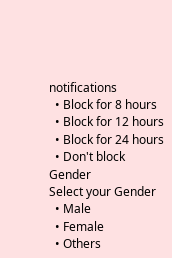notifications
  • Block for 8 hours
  • Block for 12 hours
  • Block for 24 hours
  • Don't block
Gender
Select your Gender
  • Male
  • Female
  • Others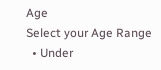Age
Select your Age Range
  • Under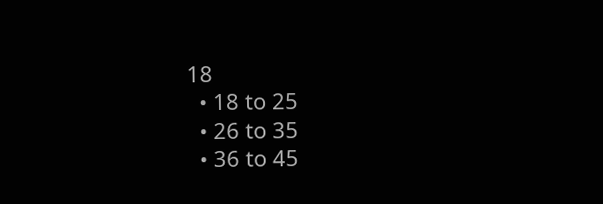18
  • 18 to 25
  • 26 to 35
  • 36 to 45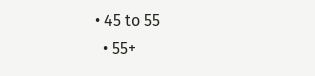• 45 to 55
  • 55+